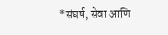*संघर्ष, सेवा आणि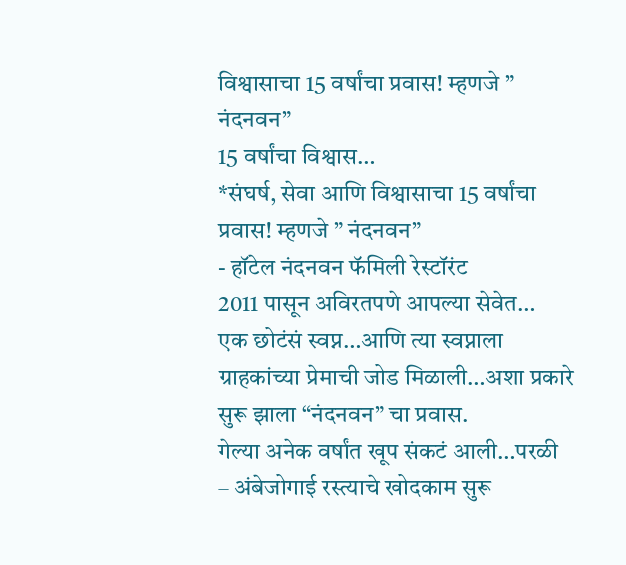विश्वासाचा 15 वर्षांचा प्रवास! म्हणजे ” नंदनवन”
15 वर्षांचा विश्वास…
*संघर्ष, सेवा आणि विश्वासाचा 15 वर्षांचा प्रवास! म्हणजे ” नंदनवन”
- हॉटेल नंदनवन फॅमिली रेस्टॉरंट
2011 पासून अविरतपणे आपल्या सेवेत…
एक छोटंसं स्वप्न…आणि त्या स्वप्नाला ग्राहकांच्या प्रेमाची जोड मिळाली…अशा प्रकारे सुरू झाला “नंदनवन” चा प्रवास.
गेल्या अनेक वर्षांत खूप संकटं आली…परळी – अंबेजोगाई रस्त्याचे खोदकाम सुरू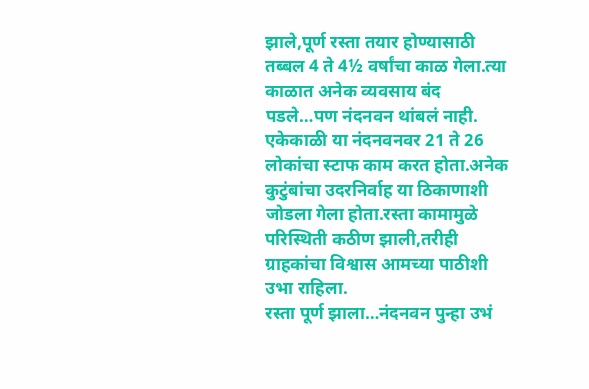झाले,पूर्ण रस्ता तयार होण्यासाठी तब्बल 4 ते 4½ वर्षांचा काळ गेला.त्या काळात अनेक व्यवसाय बंद पडले…पण नंदनवन थांबलं नाही.
एकेकाळी या नंदनवनवर 21 ते 26 लोकांचा स्टाफ काम करत होता.अनेक कुटुंबांचा उदरनिर्वाह या ठिकाणाशी जोडला गेला होता.रस्ता कामामुळे परिस्थिती कठीण झाली,तरीही ग्राहकांचा विश्वास आमच्या पाठीशी उभा राहिला.
रस्ता पूर्ण झाला…नंदनवन पुन्हा उभं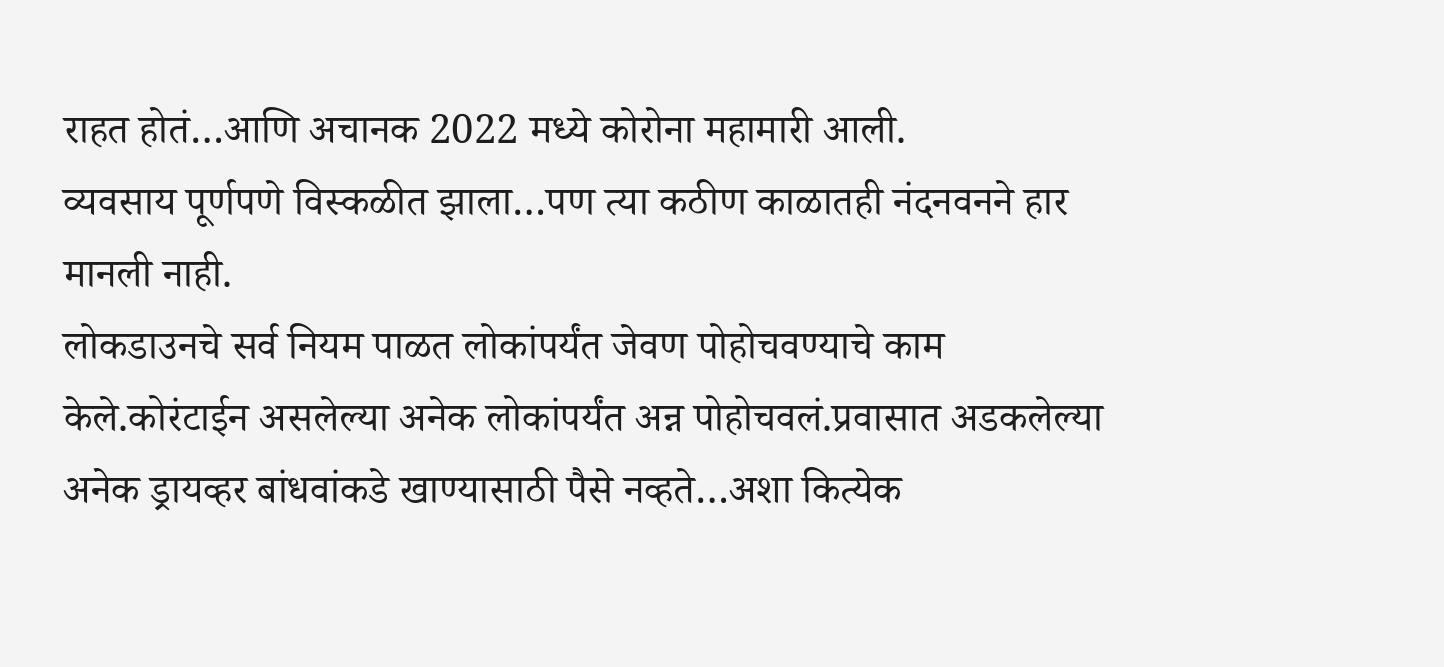राहत होतं…आणि अचानक 2022 मध्ये कोरोना महामारी आली.
व्यवसाय पूर्णपणे विस्कळीत झाला…पण त्या कठीण काळातही नंदनवनने हार मानली नाही.
लोकडाउनचे सर्व नियम पाळत लोकांपर्यंत जेवण पोहोचवण्याचे काम केले.कोरंटाईन असलेल्या अनेक लोकांपर्यंत अन्न पोहोचवलं.प्रवासात अडकलेल्या अनेक ड्रायव्हर बांधवांकडे खाण्यासाठी पैसे नव्हते…अशा कित्येक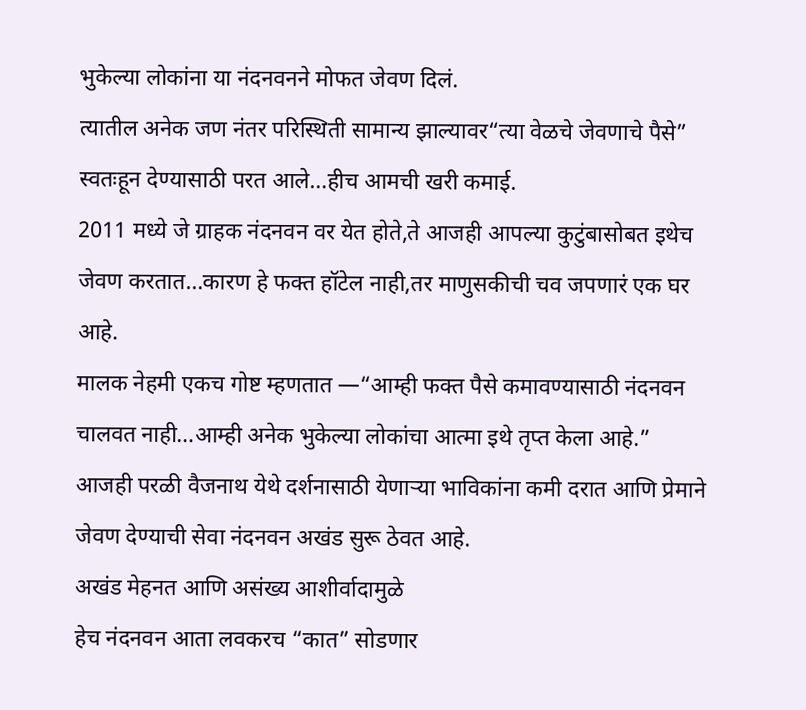भुकेल्या लोकांना या नंदनवनने मोफत जेवण दिलं.
त्यातील अनेक जण नंतर परिस्थिती सामान्य झाल्यावर“त्या वेळचे जेवणाचे पैसे” स्वतःहून देण्यासाठी परत आले…हीच आमची खरी कमाई.
2011 मध्ये जे ग्राहक नंदनवन वर येत होते,ते आजही आपल्या कुटुंबासोबत इथेच जेवण करतात…कारण हे फक्त हॉटेल नाही,तर माणुसकीची चव जपणारं एक घर आहे.
मालक नेहमी एकच गोष्ट म्हणतात —“आम्ही फक्त पैसे कमावण्यासाठी नंदनवन चालवत नाही…आम्ही अनेक भुकेल्या लोकांचा आत्मा इथे तृप्त केला आहे.”
आजही परळी वैजनाथ येथे दर्शनासाठी येणाऱ्या भाविकांना कमी दरात आणि प्रेमाने जेवण देण्याची सेवा नंदनवन अखंड सुरू ठेवत आहे.
अखंड मेहनत आणि असंख्य आशीर्वादामुळे
हेच नंदनवन आता लवकरच “कात” सोडणार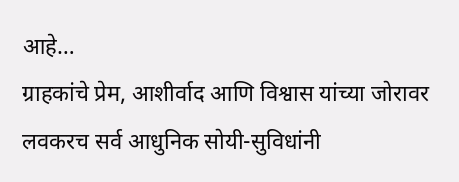आहे…
ग्राहकांचे प्रेम, आशीर्वाद आणि विश्वास यांच्या जोरावर लवकरच सर्व आधुनिक सोयी-सुविधांनी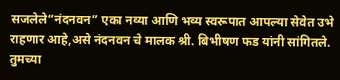सजलेले“नंदनवन” एका नव्या आणि भव्य स्वरूपात आपल्या सेवेत उभे राहणार आहे,असे नंदनवन चे मालक श्री. बिभीषण फड यांनी सांगितले.
तुमच्या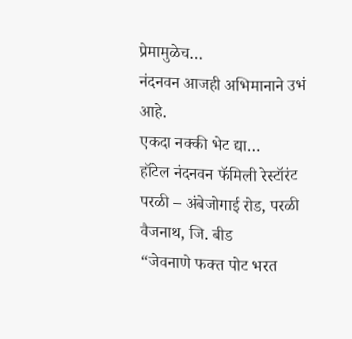प्रेमामुळेच…
नंदनवन आजही अभिमानाने उभं आहे.
एकदा नक्की भेट द्या…
हॉटेल नंदनवन फॅमिली रेस्टॉरंट
परळी – अंबेजोगाई रोड, परळी वैजनाथ, जि. बीड
“जेवनाणे फक्त पोट भरत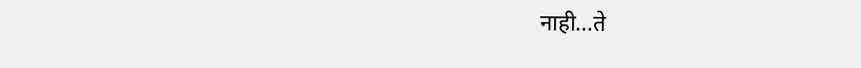नाही…ते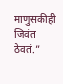माणुसकीही जिवंत ठेवतं.”